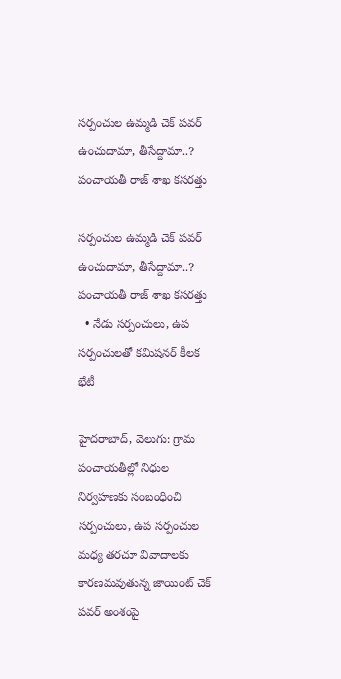సర్పంచుల ఉమ్మడి చెక్ పవర్ ఉంచుదామా, తీసేద్దామా..? పంచాయతీ రాజ్ శాఖ కసరత్తు

సర్పంచుల ఉమ్మడి చెక్ పవర్ ఉంచుదామా, తీసేద్దామా..? పంచాయతీ రాజ్ శాఖ కసరత్తు
  • నేడు సర్పంచులు, ఉప సర్పంచులతో కమిషనర్‌‌‌‌‌‌‌‌‌‌‌‌‌‌‌‌ కీలక భేటీ

హైదరాబాద్‌‌‌‌‌‌‌‌‌‌‌‌‌‌‌‌, వెలుగు: గ్రామ పంచాయతీల్లో నిధుల నిర్వహణకు సంబంధించి సర్పంచులు, ఉప సర్పంచుల మధ్య తరచూ వివాదాలకు కారణమవుతున్న జాయింట్‌‌‌‌‌‌‌‌‌‌‌‌‌‌‌‌ చెక్‌‌‌‌‌‌‌‌‌‌‌‌‌‌‌‌ పవర్‌‌‌‌‌‌‌‌‌‌‌‌‌‌‌‌ అంశంపై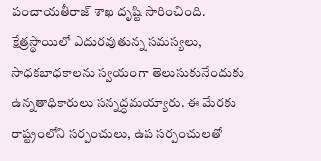పంచాయతీరాజ్‌‌‌‌‌‌‌‌‌‌‌‌‌‌‌‌ శాఖ దృష్టి సారించింది. క్షేత్రస్థాయిలో ఎదురవుతున్న సమస్యలు, సాధకబాధకాలను స్వయంగా తెలుసుకునేందుకు ఉన్నతాధికారులు సన్నద్ధమయ్యారు. ఈ మేరకు రాష్ట్రంలోని సర్పంచులు, ఉప సర్పంచులతో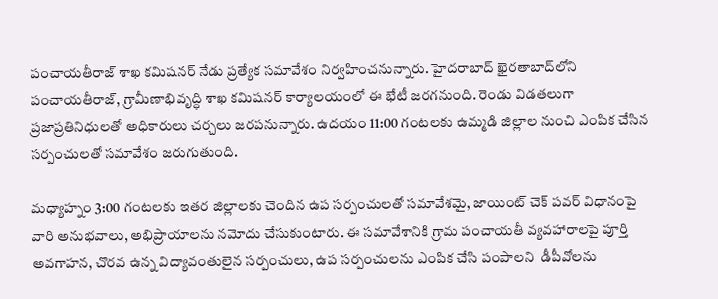పంచాయతీరాజ్‌‌‌‌‌‌‌‌‌‌‌‌‌‌‌‌ శాఖ కమిషనర్‌‌‌‌‌‌‌‌‌‌‌‌‌‌‌‌ నేడు ప్రత్యేక సమావేశం నిర్వహించనున్నారు. హైదరాబాద్‌‌‌‌‌‌‌‌‌‌‌‌‌‌‌‌ ఖైరతాబాద్‌‌‌‌‌‌‌‌‌‌‌‌‌‌‌‌లోని పంచాయతీరాజ్, గ్రామీణాభివృద్ధి శాఖ కమిషనర్‌‌‌‌‌‌‌‌‌‌‌‌‌‌‌‌ కార్యాలయంలో ఈ భేటీ జరగనుంది. రెండు విడతలుగా ప్రజాప్రతినిధులతో అధికారులు చర్చలు జరపనున్నారు. ఉదయం 11:00 గంటలకు ఉమ్మడి జిల్లాల నుంచి ఎంపిక చేసిన సర్పంచులతో సమావేశం జరుగుతుంది.

మధ్యాహ్నం 3:00 గంటలకు ఇతర జిల్లాలకు చెందిన ఉప సర్పంచులతో సమావేశమై, జాయింట్‌‌‌‌‌‌‌‌‌‌‌‌‌‌‌‌ చెక్‌‌‌‌‌‌‌‌‌‌‌‌‌‌‌‌ పవర్‌‌‌‌‌‌‌‌‌‌‌‌‌‌‌‌ విధానంపై వారి అనుభవాలు, అభిప్రాయాలను నమోదు చేసుకుంటారు. ఈ సమావేశానికి గ్రామ పంచాయతీ వ్యవహారాలపై పూర్తి అవగాహన, చొరవ ఉన్న విద్యావంతులైన సర్పంచులు, ఉప సర్పంచులను ఎంపిక చేసి పంపాలని  డీపీవోలను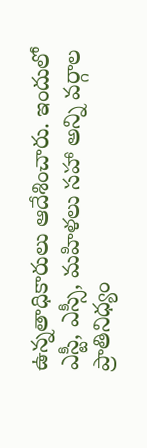ఉన్నతాధికారులు ఆదేశించారు. ఇందులో ఎస్టీ, ఎస్సీ, మహిళలు సహా అన్ని వర్గాల ప్రాతినిధ్యం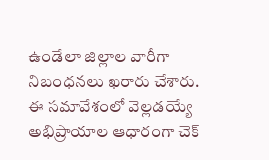ఉండేలా జిల్లాల వారీగా నిబంధనలు ఖరారు చేశారు. ఈ సమావేశంలో వెల్లడయ్యే అభిప్రాయాల ఆధారంగా చెక్‌‌‌‌‌‌‌‌‌‌‌‌‌‌‌‌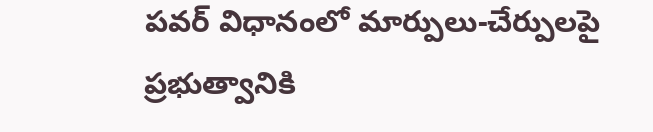పవర్‌‌‌‌‌‌‌‌‌‌‌‌‌‌‌‌ విధానంలో మార్పులు-చేర్పులపై ప్రభుత్వానికి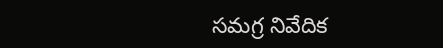సమగ్ర నివేదిక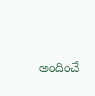అందించే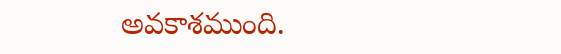అవకాశముంది.